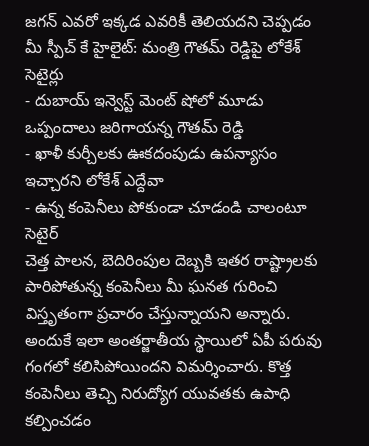జగన్ ఎవరో ఇక్కడ ఎవరికీ తెలియదని చెప్పడం మీ స్పీచ్ కే హైలైట్: మంత్రి గౌతమ్ రెడ్డిపై లోకేశ్ సెటైర్లు
- దుబాయ్ ఇన్వెస్ట్ మెంట్ షోలో మూడు ఒప్పందాలు జరిగాయన్న గౌతమ్ రెడ్డి
- ఖాళీ కుర్చీలకు ఊకదంపుడు ఉపన్యాసం ఇచ్చారని లోకేశ్ ఎద్దేవా
- ఉన్న కంపెనీలు పోకుండా చూడండి చాలంటూ సెటైర్
చెత్త పాలన, బెదిరింపుల దెబ్బకి ఇతర రాష్ట్రాలకు పారిపోతున్న కంపెనీలు మీ ఘనత గురించి విస్తృతంగా ప్రచారం చేస్తున్నాయని అన్నారు. అందుకే ఇలా అంతర్జాతీయ స్థాయిలో ఏపీ పరువు గంగలో కలిసిపోయిందని విమర్శించారు. కొత్త కంపెనీలు తెచ్చి నిరుద్యోగ యువతకు ఉపాధి కల్పించడం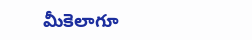మీకెలాగూ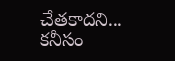చేతకాదని... కనీసం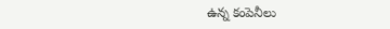ఉన్న కంపెనీలు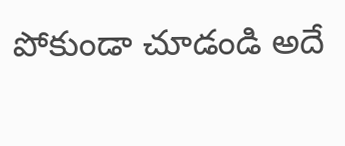పోకుండా చూడండి అదే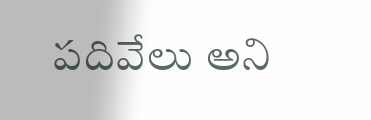పదివేలు అని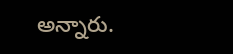అన్నారు.